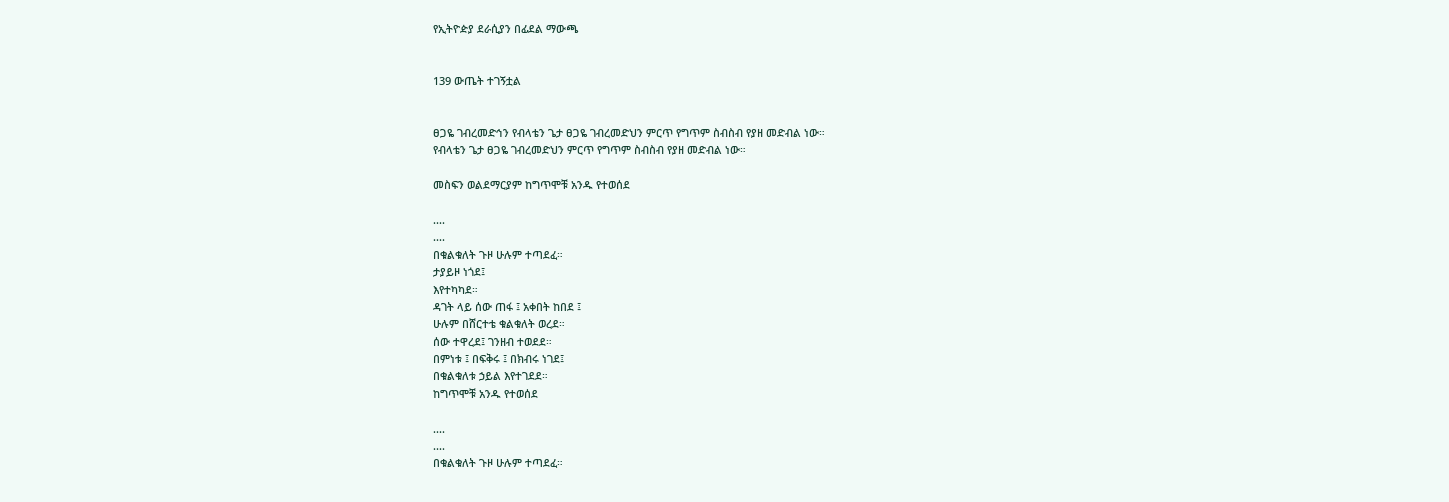የኢትዮዽያ ደራሲያን በፊደል ማውጫ


139 ውጤት ተገኝቷል


ፀጋዬ ገብረመድኅን የብላቴን ጌታ ፀጋዬ ገብረመድህን ምርጥ የግጥም ስብስብ የያዘ መድብል ነው።
የብላቴን ጌታ ፀጋዬ ገብረመድህን ምርጥ የግጥም ስብስብ የያዘ መድብል ነው።

መስፍን ወልደማርያም ከግጥሞቹ አንዱ የተወሰደ

....
....
በቁልቁለት ጉዞ ሁሉም ተጣደፈ።
ታያይዞ ነጎደ፤
እየተካካደ።
ዳገት ላይ ሰው ጠፋ ፤ አቀበት ከበደ ፤
ሁሉም በሸርተቴ ቁልቁለት ወረደ።
ሰው ተዋረደ፤ ገንዘብ ተወደደ።
በምነቱ ፤ በፍቅሩ ፤ በክብሩ ነገደ፤
በቁልቁለቱ ኃይል እየተገደደ።
ከግጥሞቹ አንዱ የተወሰደ

....
....
በቁልቁለት ጉዞ ሁሉም ተጣደፈ።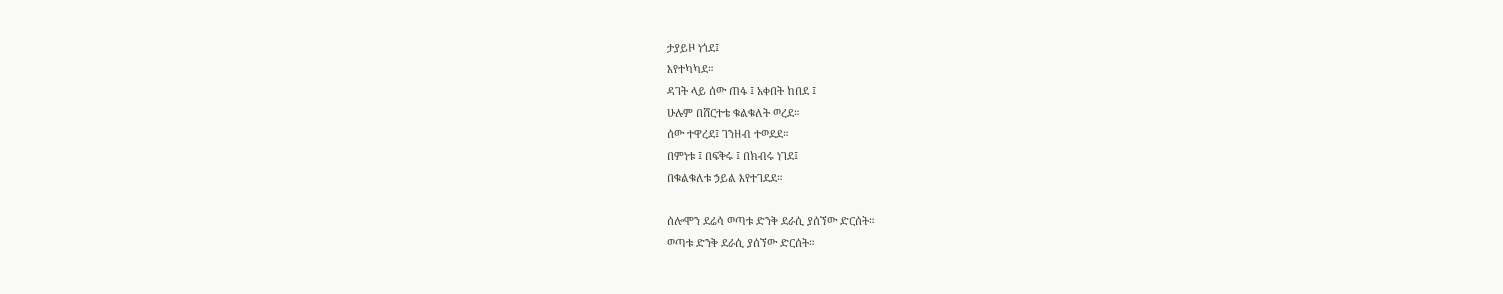ታያይዞ ነጎደ፤
እየተካካደ።
ዳገት ላይ ሰው ጠፋ ፤ አቀበት ከበደ ፤
ሁሉም በሸርተቴ ቁልቁለት ወረደ።
ሰው ተዋረደ፤ ገንዘብ ተወደደ።
በምነቱ ፤ በፍቅሩ ፤ በክብሩ ነገደ፤
በቁልቁለቱ ኃይል እየተገደደ።

ሰሎሞን ደሬሳ ወጣቱ ድንቅ ደራሲ ያሰኘው ድርሰት።
ወጣቱ ድንቅ ደራሲ ያሰኘው ድርሰት።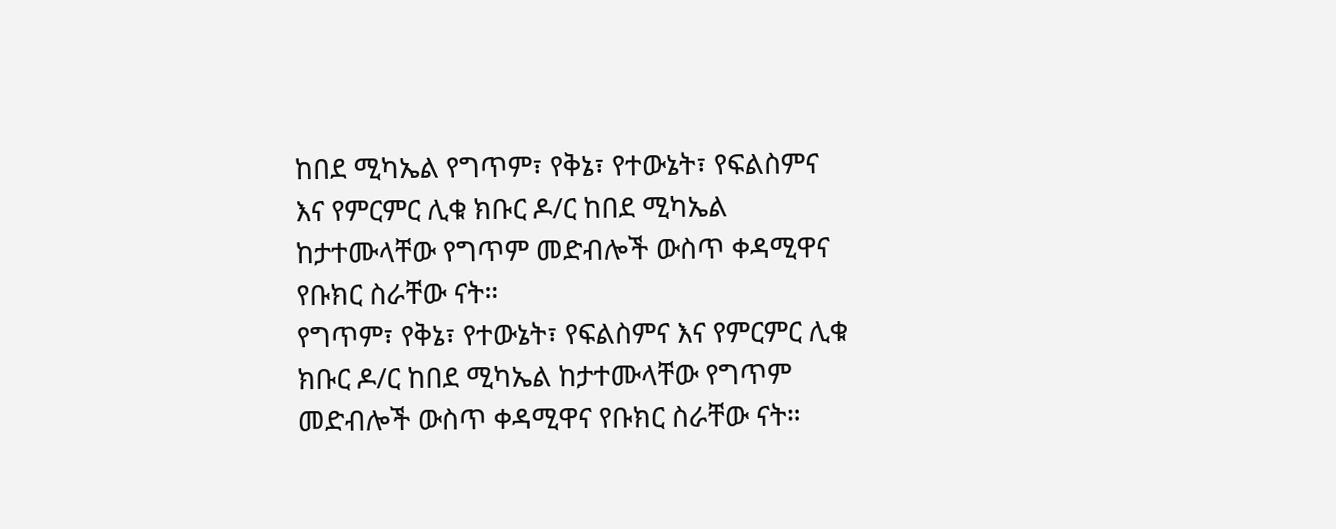ከበደ ሚካኤል የግጥም፣ የቅኔ፣ የተውኔት፣ የፍልስምና እና የምርምር ሊቁ ክቡር ዶ/ር ከበደ ሚካኤል ከታተሙላቸው የግጥም መድብሎች ውስጥ ቀዳሚዋና የቡክር ስራቸው ናት።
የግጥም፣ የቅኔ፣ የተውኔት፣ የፍልስምና እና የምርምር ሊቁ ክቡር ዶ/ር ከበደ ሚካኤል ከታተሙላቸው የግጥም መድብሎች ውስጥ ቀዳሚዋና የቡክር ስራቸው ናት።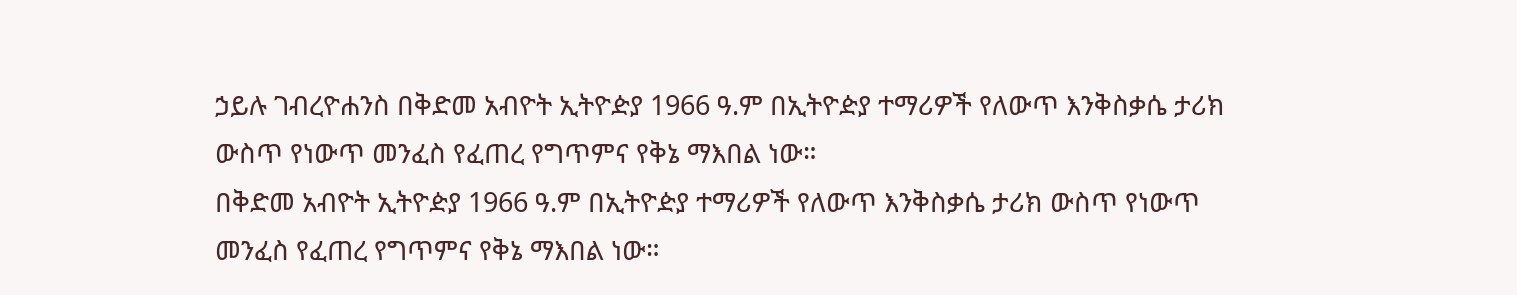ኃይሉ ገብረዮሐንስ በቅድመ አብዮት ኢትዮዽያ 1966 ዓ.ም በኢትዮዽያ ተማሪዎች የለውጥ እንቅስቃሴ ታሪክ ውስጥ የነውጥ መንፈስ የፈጠረ የግጥምና የቅኔ ማእበል ነው።
በቅድመ አብዮት ኢትዮዽያ 1966 ዓ.ም በኢትዮዽያ ተማሪዎች የለውጥ እንቅስቃሴ ታሪክ ውስጥ የነውጥ መንፈስ የፈጠረ የግጥምና የቅኔ ማእበል ነው።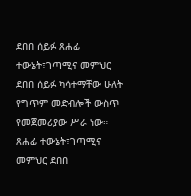ደበበ ሰይፉ ጸሐፊ ተውኔት፣ገጣሚና መምህር ደበበ ሰይፉ ካሳተማቸው ሁለት የግጥም መድብሎች ውስጥ የመጀመሪያው ሥራ ነው።
ጸሐፊ ተውኔት፣ገጣሚና መምህር ደበበ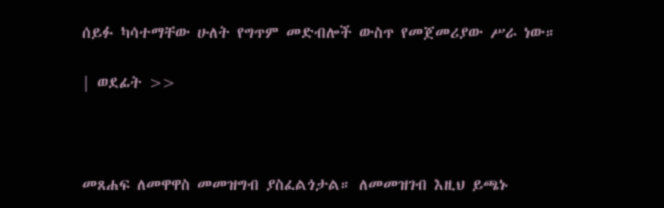ሰይፉ ካሳተማቸው ሁለት የግጥም መድብሎች ውስጥ የመጀመሪያው ሥራ ነው።

| ወደፊት >>



መጸሐፍ ለመዋዋስ መመዝግብ ያስፈልጎታል። ለመመዝገብ እዚህ ይጫኑ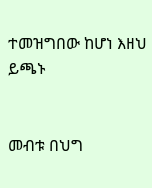ተመዝግበው ከሆነ እዘህ ይጫኑ


መብቱ በህግ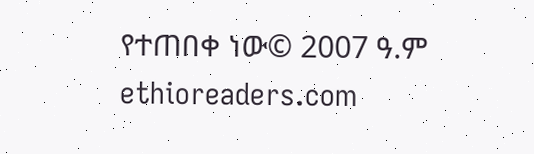የተጠበቀ ነው© 2007 ዓ.ም ethioreaders.com